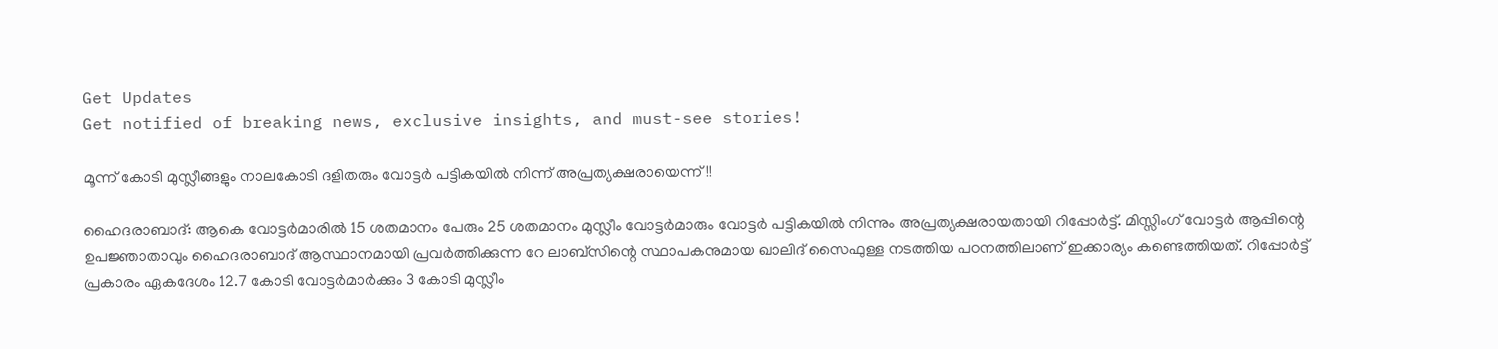Get Updates
Get notified of breaking news, exclusive insights, and must-see stories!

മൂന്ന് കോടി മുസ്ലീങ്ങളും നാലകോടി ദളിതരും വോട്ടര്‍ പട്ടികയില്‍ നിന്ന് അപ്രത്യക്ഷരായെന്ന്!!

ഹൈദരാബാദ്: ആകെ വോട്ടര്‍മാരില്‍ 15 ശതമാനം പേരും 25 ശതമാനം മുസ്ലീം വോട്ടര്‍മാരും വോട്ടര്‍ പട്ടികയില്‍ നിന്നും അപ്രത്യക്ഷരായതായി റിപ്പോര്‍ട്ട്. മിസ്സിംഗ് വോട്ടര്‍ ആപ്പിന്റെ ഉപജ്ഞാതാവും ഹൈദരാബാദ് ആസ്ഥാനമായി പ്രവര്‍ത്തിക്കുന്ന റേ ലാബ്‌സിന്റെ സ്ഥാപകനുമായ ഖാലിദ് സൈഫുള്ള നടത്തിയ പഠനത്തിലാണ് ഇക്കാര്യം കണ്ടെത്തിയത്. റിപ്പോര്‍ട്ട് പ്രകാരം ഏകദേശം 12.7 കോടി വോട്ടര്‍മാര്‍ക്കും 3 കോടി മുസ്ലീം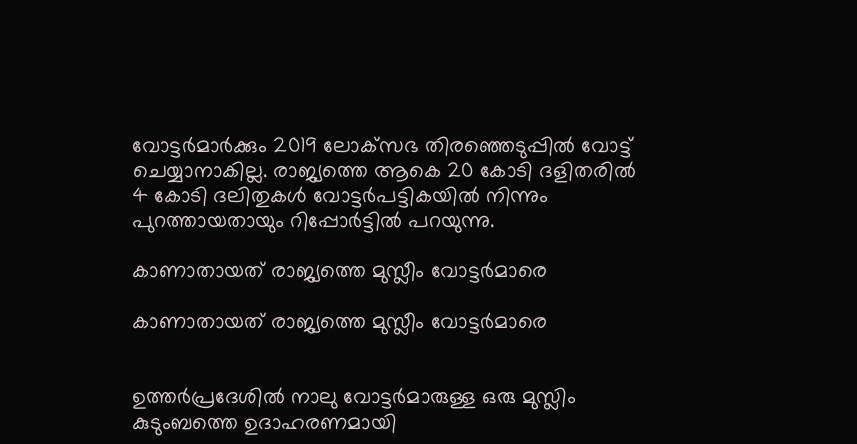വോട്ടര്‍മാര്‍ക്കും 2019 ലോക്‌സഭ തിരഞ്ഞെടുപ്പില്‍ വോട്ട് ചെയ്യാനാകില്ല. രാജ്യത്തെ ആകെ 20 കോടി ദളിതരില്‍ 4 കോടി ദലിതുകള്‍ വോട്ടര്‍പട്ടികയില്‍ നിന്നും പുറത്തായതായും റിപ്പോര്‍ട്ടില്‍ പറയുന്നു.

കാണാതായത് രാജ്യത്തെ മുസ്ലീം വോട്ടര്‍മാരെ

കാണാതായത് രാജ്യത്തെ മുസ്ലീം വോട്ടര്‍മാരെ


ഉത്തര്‍പ്രദേശില്‍ നാലു വോട്ടര്‍മാരുള്ള ഒരു മുസ്ലിം കുടുംബത്തെ ഉദാഹരണമായി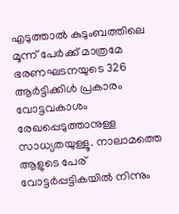എടുത്താല്‍ കുടുംബത്തിലെ മൂന്ന് പേര്‍ക്ക് മാത്രമേ ഭരണഘടനയുടെ 326 ആര്‍ട്ടിക്കിള്‍ പ്രകാരം വോട്ടവകാശം രേഖപ്പെടുത്താനുള്ള സാധ്യതയുള്ളൂ. നാലാമത്തെ ആളുടെ പേര് വോട്ടര്‍പ്പട്ടികയില്‍ നിന്നും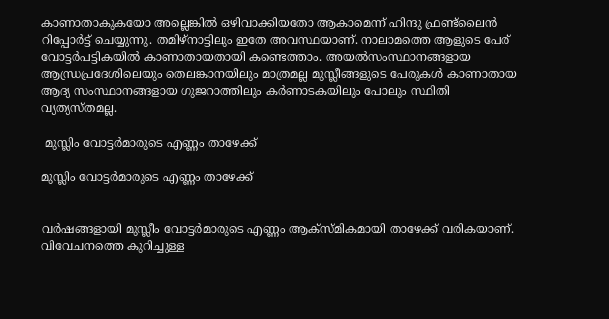കാണാതാകുകയോ അല്ലെങ്കില്‍ ഒഴിവാക്കിയതോ ആകാമെന്ന് ഹിന്ദു ഫ്രണ്ട്‌ലൈന്‍ റിപ്പോര്‍ട്ട് ചെയ്യുന്നു. തമിഴ്‌നാട്ടിലും ഇതേ അവസ്ഥയാണ്. നാലാമത്തെ ആളുടെ പേര് വോട്ടര്‍പട്ടികയില്‍ കാണാതായതായി കണ്ടെത്താം. അയല്‍സംസ്ഥാനങ്ങളായ ആന്ധ്രപ്രദേശിലെയും തെലങ്കാനയിലും മാത്രമല്ല മുസ്ലീങ്ങളുടെ പേരുകള്‍ കാണാതായ ആദ്യ സംസ്ഥാനങ്ങളായ ഗുജറാത്തിലും കര്‍ണാടകയിലും പോലും സ്ഥിതി വ്യത്യസ്തമല്ല.

 മുസ്ലിം വോട്ടര്‍മാരുടെ എണ്ണം താഴേക്ക്

മുസ്ലിം വോട്ടര്‍മാരുടെ എണ്ണം താഴേക്ക്


വര്‍ഷങ്ങളായി മുസ്ലീം വോട്ടര്‍മാരുടെ എണ്ണം ആക്‌സ്മികമായി താഴേക്ക് വരികയാണ്. വിവേചനത്തെ കുറിച്ചുള്ള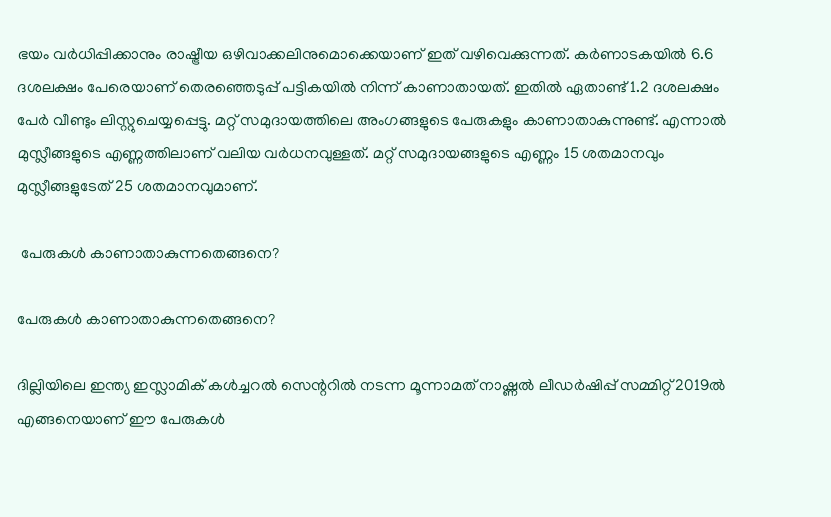ഭയം വര്‍ധിപ്പിക്കാനും രാഷ്ട്രീയ ഒഴിവാക്കലിനുമൊക്കെയാണ് ഇത് വഴിവെക്കുന്നത്. കര്‍ണാടകയില്‍ 6.6 ദശലക്ഷം പേരെയാണ് തെരഞ്ഞെടുപ്പ് പട്ടികയില്‍ നിന്ന് കാണാതായത്. ഇതില്‍ ഏതാണ്ട് 1.2 ദശലക്ഷം പേര്‍ വീണ്ടും ലിസ്റ്റുചെയ്യപ്പെട്ടു. മറ്റ് സമുദായത്തിലെ അംഗങ്ങളുടെ പേരുകളും കാണാതാകുന്നുണ്ട്. എന്നാല്‍ മുസ്ലീങ്ങളുടെ എണ്ണത്തിലാണ് വലിയ വര്‍ധനവുള്ളത്. മറ്റ് സമുദായങ്ങളുടെ എണ്ണം 15 ശതമാനവും മുസ്ലീങ്ങളുടേത് 25 ശതമാനവുമാണ്.

 പേരുകള്‍ കാണാതാകുന്നതെങ്ങനെ?

പേരുകള്‍ കാണാതാകുന്നതെങ്ങനെ?

ദില്ലിയിലെ ഇന്ത്യ ഇസ്ലാമിക് കള്‍ച്ചറല്‍ സെന്ററില്‍ നടന്ന മൂന്നാമത് നാഷ്ണല്‍ ലീഡര്‍ഷിപ്പ് സമ്മിറ്റ് 2019ല്‍ എങ്ങനെയാണ് ഈ പേരുകള്‍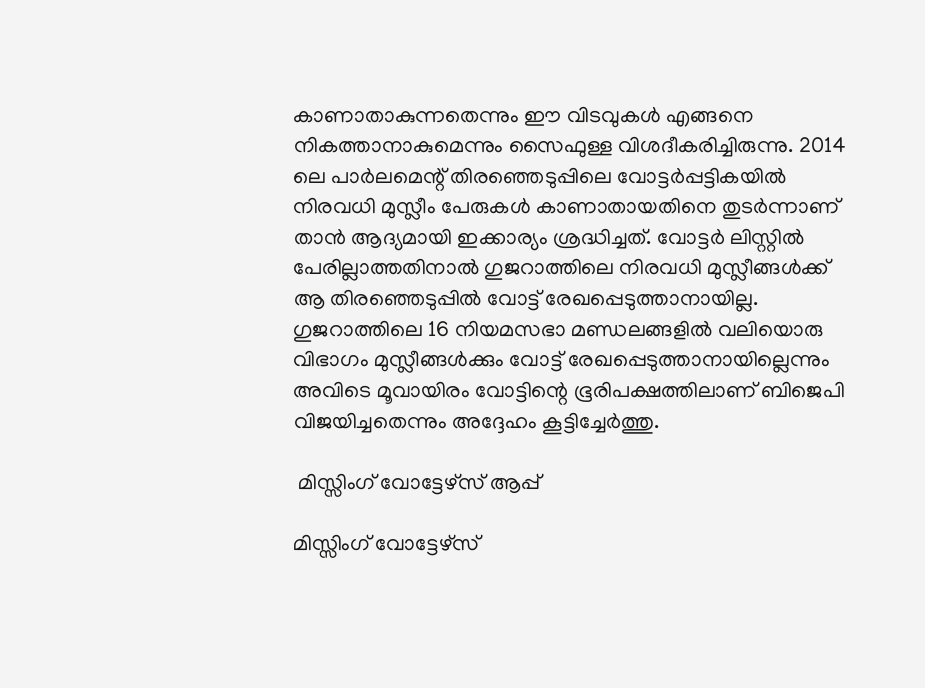കാണാതാകുന്നതെന്നും ഈ വിടവുകള്‍ എങ്ങനെ നികത്താനാകുമെന്നും സൈഫുള്ള വിശദീകരിച്ചിരുന്നു. 2014 ലെ പാര്‍ലമെന്റ് തിരഞ്ഞെടുപ്പിലെ വോട്ടര്‍പ്പട്ടികയില്‍ നിരവധി മുസ്ലീം പേരുകള്‍ കാണാതായതിനെ തുടര്‍ന്നാണ് താന്‍ ആദ്യമായി ഇക്കാര്യം ശ്രദ്ധിച്ചത്. വോട്ടര്‍ ലിസ്റ്റില്‍ പേരില്ലാത്തതിനാല്‍ ഗുജറാത്തിലെ നിരവധി മുസ്ലീങ്ങള്‍ക്ക് ആ തിരഞ്ഞെടുപ്പില്‍ വോട്ട് രേഖപ്പെടുത്താനായില്ല. ഗുജറാത്തിലെ 16 നിയമസഭാ മണ്ഡലങ്ങളില്‍ വലിയൊരു വിഭാഗം മുസ്ലീങ്ങള്‍ക്കും വോട്ട് രേഖപ്പെടുത്താനായില്ലെന്നും അവിടെ മൂവായിരം വോട്ടിന്റെ ഭൂരിപക്ഷത്തിലാണ് ബിജെപി വിജയിച്ചതെന്നും അദ്ദേഹം കൂട്ടിച്ചേര്‍ത്തു.

 മിസ്സിംഗ് വോട്ടേഴ്സ് ആപ്പ്

മിസ്സിംഗ് വോട്ടേഴ്സ്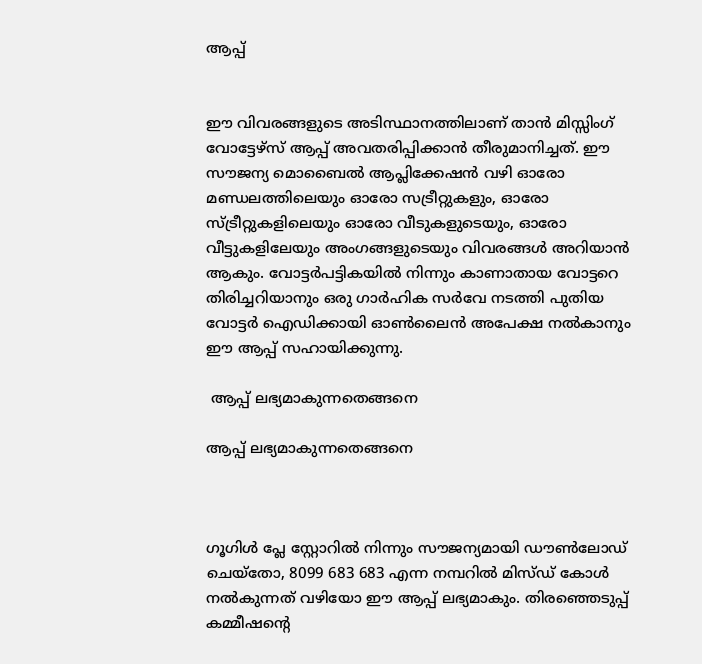ആപ്പ്


ഈ വിവരങ്ങളുടെ അടിസ്ഥാനത്തിലാണ് താന്‍ മിസ്സിംഗ് വോട്ടേഴ്‌സ് ആപ്പ് അവതരിപ്പിക്കാന്‍ തീരുമാനിച്ചത്. ഈ സൗജന്യ മൊബൈല്‍ ആപ്ലിക്കേഷന്‍ വഴി ഓരോ മണ്ഡലത്തിലെയും ഓരോ സട്രീറ്റുകളും, ഓരോ സ്ട്രീറ്റുകളിലെയും ഓരോ വീടുകളുടെയും, ഓരോ വീട്ടുകളിലേയും അംഗങ്ങളുടെയും വിവരങ്ങള്‍ അറിയാന്‍ ആകും. വോട്ടര്‍പട്ടികയില്‍ നിന്നും കാണാതായ വോട്ടറെ തിരിച്ചറിയാനും ഒരു ഗാര്‍ഹിക സര്‍വേ നടത്തി പുതിയ വോട്ടര്‍ ഐഡിക്കായി ഓണ്‍ലൈന്‍ അപേക്ഷ നല്‍കാനും ഈ ആപ്പ് സഹായിക്കുന്നു.

 ആപ്പ് ലഭ്യമാകുന്നതെങ്ങനെ

ആപ്പ് ലഭ്യമാകുന്നതെങ്ങനെ



ഗൂഗിള്‍ പ്ലേ സ്റ്റോറില്‍ നിന്നും സൗജന്യമായി ഡൗണ്‍ലോഡ് ചെയ്‌തോ, 8099 683 683 എന്ന നമ്പറില്‍ മിസ്ഡ് കോള്‍ നല്‍കുന്നത് വഴിയോ ഈ ആപ്പ് ലഭ്യമാകും. തിരഞ്ഞെടുപ്പ് കമ്മീഷന്റെ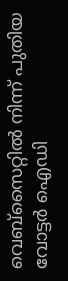വെബ്‌സൈറ്റില്‍ നിന്ന് പുതിയ വോട്ടര്‍ ഐഡി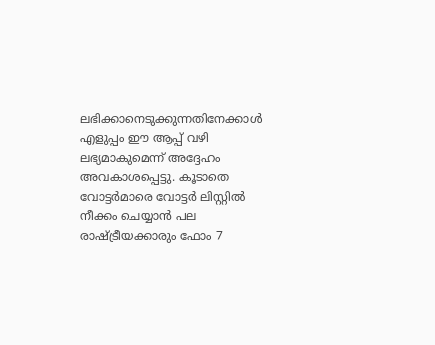ലഭിക്കാനെടുക്കുന്നതിനേക്കാള്‍ എളുപ്പം ഈ ആപ്പ് വഴി ലഭ്യമാകുമെന്ന് അദ്ദേഹം അവകാശപ്പെട്ടു. കൂടാതെ വോട്ടര്‍മാരെ വോട്ടര്‍ ലിസ്റ്റില്‍ നീക്കം ചെയ്യാന്‍ പല രാഷ്ട്രീയക്കാരും ഫോം 7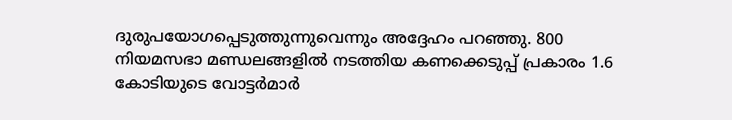ദുരുപയോഗപ്പെടുത്തുന്നുവെന്നും അദ്ദേഹം പറഞ്ഞു. 800 നിയമസഭാ മണ്ഡലങ്ങളില്‍ നടത്തിയ കണക്കെടുപ്പ് പ്രകാരം 1.6 കോടിയുടെ വോട്ടര്‍മാര്‍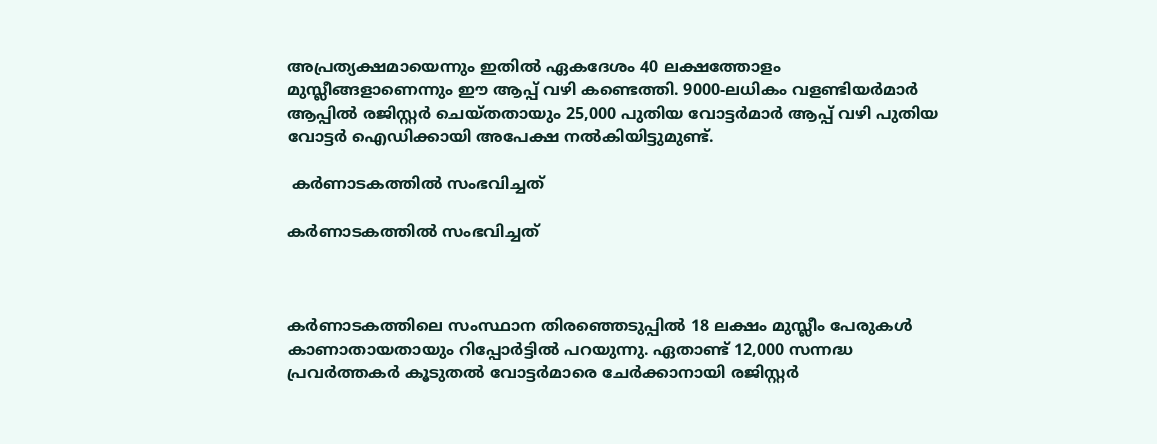അപ്രത്യക്ഷമായെന്നും ഇതില്‍ ഏകദേശം 40 ലക്ഷത്തോളം മുസ്ലീങ്ങളാണെന്നും ഈ ആപ്പ് വഴി കണ്ടെത്തി. 9000-ലധികം വളണ്ടിയര്‍മാര്‍ ആപ്പില്‍ രജിസ്റ്റര്‍ ചെയ്തതായും 25,000 പുതിയ വോട്ടര്‍മാര്‍ ആപ്പ് വഴി പുതിയ വോട്ടര്‍ ഐഡിക്കായി അപേക്ഷ നല്‍കിയിട്ടുമുണ്ട്.

 കര്‍ണാടകത്തില്‍ സംഭവിച്ചത്

കര്‍ണാടകത്തില്‍ സംഭവിച്ചത്



കര്‍ണാടകത്തിലെ സംസ്ഥാന തിരഞ്ഞെടുപ്പില്‍ 18 ലക്ഷം മുസ്ലീം പേരുകള്‍ കാണാതായതായും റിപ്പോര്‍ട്ടില്‍ പറയുന്നു. ഏതാണ്ട് 12,000 സന്നദ്ധ പ്രവര്‍ത്തകര്‍ കൂടുതല്‍ വോട്ടര്‍മാരെ ചേര്‍ക്കാനായി രജിസ്റ്റര്‍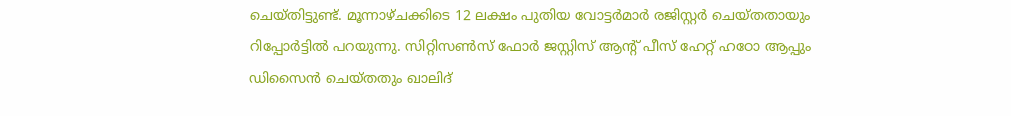ചെയ്തിട്ടുണ്ട്. മൂന്നാഴ്ചക്കിടെ 12 ലക്ഷം പുതിയ വോട്ടര്‍മാര്‍ രജിസ്റ്റര്‍ ചെയ്തതായും റിപ്പോര്‍ട്ടില്‍ പറയുന്നു. സിറ്റിസണ്‍സ് ഫോര്‍ ജസ്റ്റിസ് ആന്റ് പീസ് ഹേറ്റ് ഹഠോ ആപ്പും ഡിസൈന്‍ ചെയ്തതും ഖാലിദ്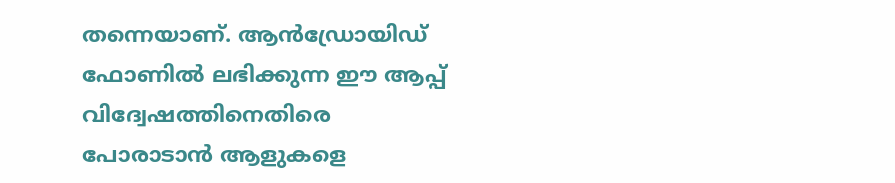തന്നെയാണ്. ആന്‍ഡ്രോയിഡ് ഫോണില്‍ ലഭിക്കുന്ന ഈ ആപ്പ് വിദ്വേഷത്തിനെതിരെ പോരാടാന്‍ ആളുകളെ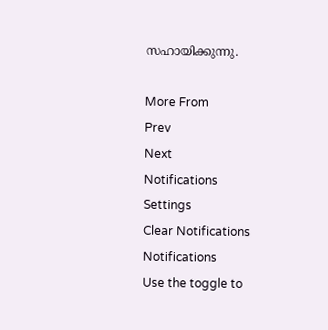സഹായിക്കുന്നു.

More From
Prev
Next
Notifications
Settings
Clear Notifications
Notifications
Use the toggle to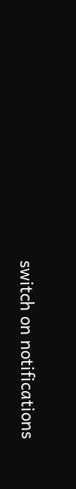switch on notifications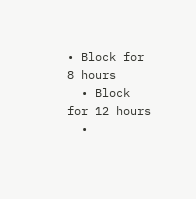• Block for 8 hours
  • Block for 12 hours
  •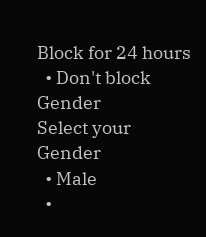Block for 24 hours
  • Don't block
Gender
Select your Gender
  • Male
  •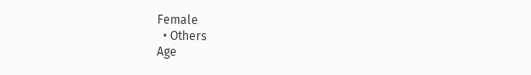Female
  • Others
Age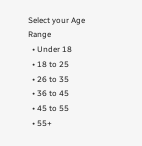Select your Age Range
  • Under 18
  • 18 to 25
  • 26 to 35
  • 36 to 45
  • 45 to 55
  • 55+